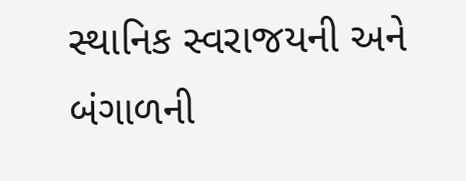સ્થાનિક સ્વરાજયની અને બંગાળની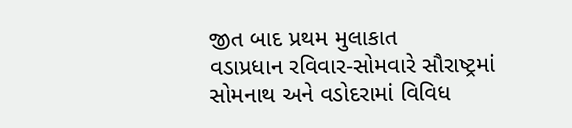જીત બાદ પ્રથમ મુલાકાત
વડાપ્રધાન રવિવાર-સોમવારે સૌરાષ્ટ્રમાં
સોમનાથ અને વડોદરામાં વિવિધ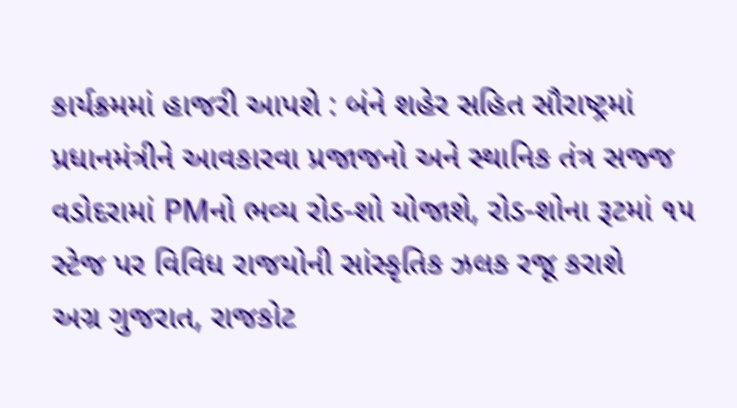કાર્યક્રમમાં હાજરી આપશે : બંને શહેર સહિત સૌરાષ્ટ્રમાં પ્રધાનમંત્રીને આવકારવા પ્રજાજનો અને સ્થાનિક તંત્ર સજ્જ
વડોદરામાં PMનો ભવ્ય રોડ-શો યોજાશે, રોડ-શોના રૂટમાં ૧૫ સ્ટેજ પર વિવિધ રાજયોની સાંસ્કૃતિક ઝલક રજૂ કરાશે
અગ્ર ગુજરાત, રાજકોટ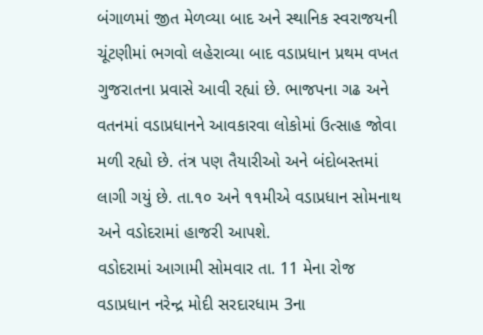બંગાળમાં જીત મેળવ્યા બાદ અને સ્થાનિક સ્વરાજયની ચૂંટણીમાં ભગવો લહેરાવ્યા બાદ વડાપ્રધાન પ્રથમ વખત ગુજરાતના પ્રવાસે આવી રહ્યાં છે. ભાજપના ગઢ અને વતનમાં વડાપ્રધાનને આવકારવા લોકોમાં ઉત્સાહ જોવા મળી રહ્યો છે. તંત્ર પણ તૈયારીઓ અને બંદોબસ્તમાં લાગી ગયું છે. તા.૧૦ અને ૧૧મીએ વડાપ્રધાન સોમનાથ અને વડોદરામાં હાજરી આપશે.
વડોદરામાં આગામી સોમવાર તા. 11 મેના રોજ વડાપ્રધાન નરેન્દ્ર મોદી સરદારધામ 3ના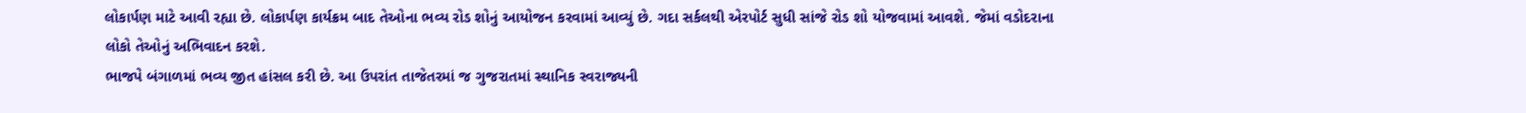લોકાર્પણ માટે આવી રહ્યા છે. લોકાર્પણ કાર્યક્રમ બાદ તેઓના ભવ્ય રોડ શોનું આયોજન કરવામાં આવ્યું છે. ગદા સર્કલથી એરપોર્ટ સુધી સાંજે રોડ શો યોજવામાં આવશે. જેમાં વડોદરાના લોકો તેઓનું અભિવાદન કરશે.
ભાજપે બંગાળમાં ભવ્ય જીત હાંસલ કરી છે. આ ઉપરાંત તાજેતરમાં જ ગુજરાતમાં સ્થાનિક સ્વરાજ્યની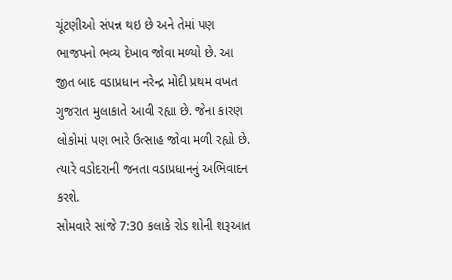ચૂંટણીઓ સંપન્ન થઇ છે અને તેમાં પણ ભાજપનો ભવ્ય દેખાવ જોવા મળ્યો છે. આ જીત બાદ વડાપ્રધાન નરેન્દ્ર મોદી પ્રથમ વખત ગુજરાત મુલાકાતે આવી રહ્યા છે. જેના કારણ લોકોમાં પણ ભારે ઉત્સાહ જોવા મળી રહ્યો છે. ત્યારે વડોદરાની જનતા વડાપ્રધાનનું અભિવાદન કરશે.
સોમવારે સાંજે 7:30 કલાકે રોડ શોની શરૂઆત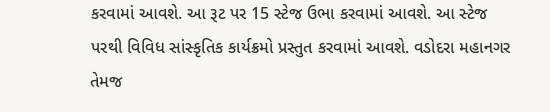કરવામાં આવશે. આ રૂટ પર 15 સ્ટેજ ઉભા કરવામાં આવશે. આ સ્ટેજ પરથી વિવિધ સાંસ્કૃતિક કાર્યક્રમો પ્રસ્તુત કરવામાં આવશે. વડોદરા મહાનગર તેમજ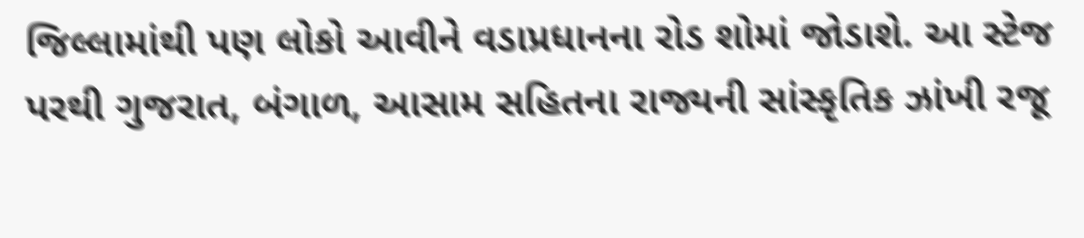જિલ્લામાંથી પણ લોકો આવીને વડાપ્રધાનના રોડ શોમાં જોડાશે. આ સ્ટેજ પરથી ગુજરાત, બંગાળ, આસામ સહિતના રાજ્યની સાંસ્કૃતિક ઝાંખી રજૂ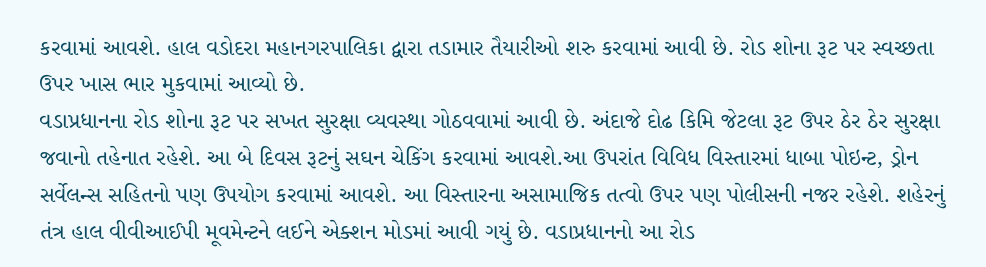કરવામાં આવશે. હાલ વડોદરા મહાનગરપાલિકા દ્વારા તડામાર તૈયારીઓ શરુ કરવામાં આવી છે. રોડ શોના રૂટ પર સ્વચ્છતા ઉપર ખાસ ભાર મુકવામાં આવ્યો છે.
વડાપ્રધાનના રોડ શોના રૂટ પર સખત સુરક્ષા વ્યવસ્થા ગોઠવવામાં આવી છે. અંદાજે દોઢ કિમિ જેટલા રૂટ ઉપર ઠેર ઠેર સુરક્ષા જવાનો તહેનાત રહેશે. આ બે દિવસ રૂટનું સઘન ચેકિંગ કરવામાં આવશે.આ ઉપરાંત વિવિધ વિસ્તારમાં ધાબા પોઇન્ટ, ડ્રોન સર્વેલન્સ સહિતનો પણ ઉપયોગ કરવામાં આવશે. આ વિસ્તારના અસામાજિક તત્વો ઉપર પણ પોલીસની નજર રહેશે. શહેરનું તંત્ર હાલ વીવીઆઈપી મૂવમેન્ટને લઈને એક્શન મોડમાં આવી ગયું છે. વડાપ્રધાનનો આ રોડ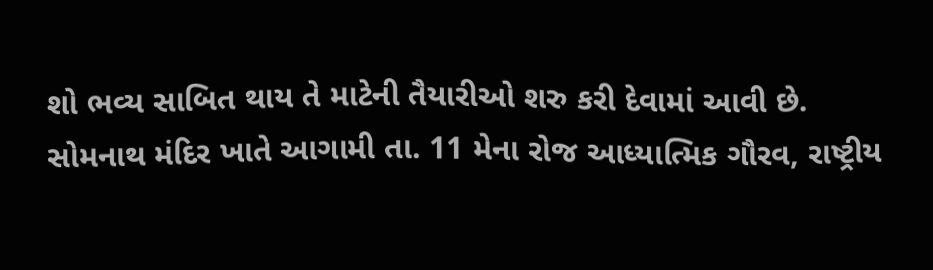શો ભવ્ય સાબિત થાય તે માટેની તૈયારીઓ શરુ કરી દેવામાં આવી છે.
સોમનાથ મંદિર ખાતે આગામી તા. 11 મેના રોજ આધ્યાત્મિક ગૌરવ, રાષ્ટ્રીય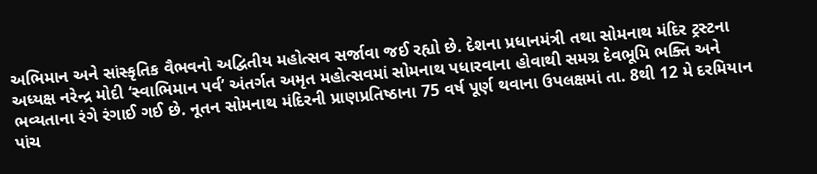અભિમાન અને સાંસ્કૃતિક વૈભવનો અદ્વિતીય મહોત્સવ સર્જાવા જઈ રહ્યો છે. દેશના પ્રધાનમંત્રી તથા સોમનાથ મંદિર ટ્રસ્ટના અધ્યક્ષ નરેન્દ્ર મોદી ‘સ્વાભિમાન પર્વ’ અંતર્ગત અમૃત મહોત્સવમાં સોમનાથ પધારવાના હોવાથી સમગ્ર દેવભૂમિ ભક્તિ અને ભવ્યતાના રંગે રંગાઈ ગઈ છે. નૂતન સોમનાથ મંદિરની પ્રાણપ્રતિષ્ઠાના 75 વર્ષ પૂર્ણ થવાના ઉપલક્ષમાં તા. 8થી 12 મે દરમિયાન પાંચ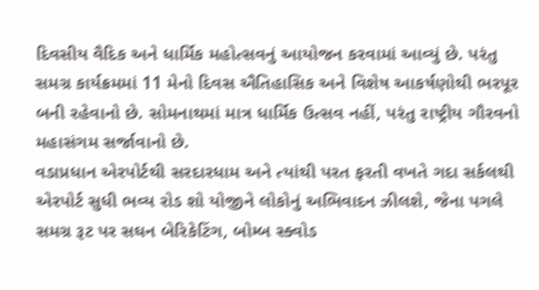દિવસીય વૈદિક અને ધાર્મિક મહોત્સવનું આયોજન કરવામાં આવ્યું છે. પરંતુ સમગ્ર કાર્યક્રમમાં 11 મેનો દિવસ ઐતિહાસિક અને વિશેષ આકર્ષણોથી ભરપૂર બની રહેવાનો છે. સોમનાથમાં માત્ર ધાર્મિક ઉત્સવ નહીં, પરંતુ રાષ્ટ્રીય ગૌરવનો મહાસંગમ સર્જાવાનો છે.
વડાપ્રધાન એરપોર્ટથી સરદારધામ અને ત્યાંથી પરત ફરતી વખતે ગદા સર્કલથી એરપોર્ટ સુધી ભવ્ય રોડ શો યોજીને લોકોનું અભિવાદન ઝીલશે, જેના પગલે સમગ્ર રૂટ પર સઘન બેરિકેટિંગ, બોમ્બ સ્ક્વોડ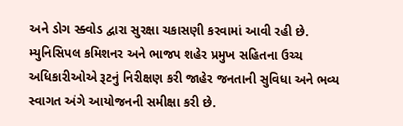અને ડોગ સ્ક્વોડ દ્વારા સુરક્ષા ચકાસણી કરવામાં આવી રહી છે. મ્યુનિસિપલ કમિશનર અને ભાજપ શહેર પ્રમુખ સહિતના ઉચ્ચ અધિકારીઓએ રૂટનું નિરીક્ષણ કરી જાહેર જનતાની સુવિધા અને ભવ્ય સ્વાગત અંગે આયોજનની સમીક્ષા કરી છે.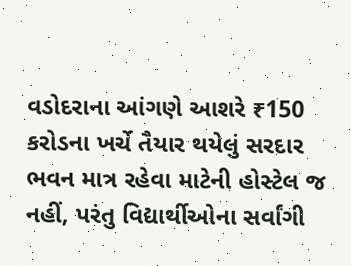વડોદરાના આંગણે આશરે ₹150 કરોડના ખર્ચે તૈયાર થયેલું સરદાર ભવન માત્ર રહેવા માટેની હોસ્ટેલ જ નહીં, પરંતુ વિદ્યાર્થીઓના સર્વાંગી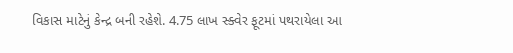વિકાસ માટેનું કેન્દ્ર બની રહેશે. 4.75 લાખ સ્ક્વેર ફૂટમાં પથરાયેલા આ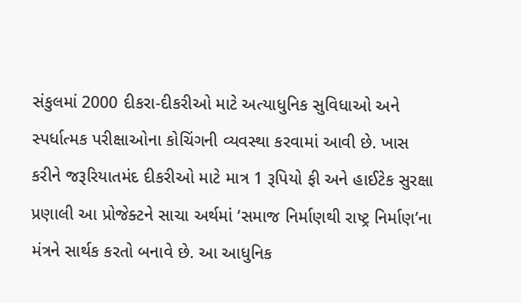સંકુલમાં 2000 દીકરા-દીકરીઓ માટે અત્યાધુનિક સુવિધાઓ અને સ્પર્ધાત્મક પરીક્ષાઓના કોચિંગની વ્યવસ્થા કરવામાં આવી છે. ખાસ કરીને જરૂરિયાતમંદ દીકરીઓ માટે માત્ર 1 રૂપિયો ફી અને હાઈટેક સુરક્ષા પ્રણાલી આ પ્રોજેક્ટને સાચા અર્થમાં ‘સમાજ નિર્માણથી રાષ્ટ્ર નિર્માણ’ના મંત્રને સાર્થક કરતો બનાવે છે. આ આધુનિક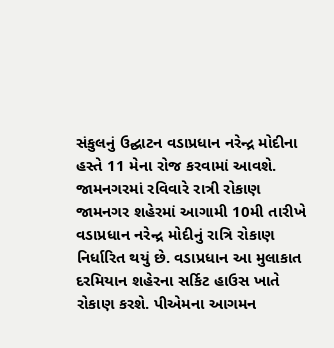સંકુલનું ઉદ્ઘાટન વડાપ્રધાન નરેન્દ્ર મોદીના હસ્તે 11 મેના રોજ કરવામાં આવશે.
જામનગરમાં રવિવારે રાત્રી રોકાણ
જામનગર શહેરમાં આગામી 10મી તારીખે વડાપ્રધાન નરેન્દ્ર મોદીનું રાત્રિ રોકાણ નિર્ધારિત થયું છે. વડાપ્રધાન આ મુલાકાત દરમિયાન શહેરના સર્કિટ હાઉસ ખાતે રોકાણ કરશે. પીએમના આગમન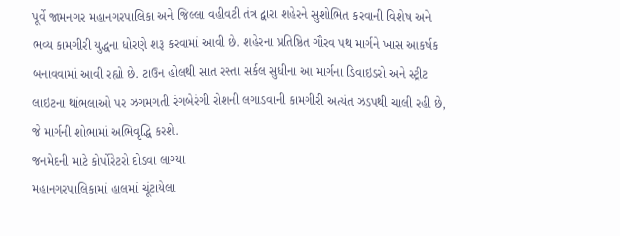પૂર્વે જામનગર મહાનગરપાલિકા અને જિલ્લા વહીવટી તંત્ર દ્વારા શહેરને સુશોભિત કરવાની વિશેષ અને ભવ્ય કામગીરી યુદ્ધના ધોરણે શરૂ કરવામાં આવી છે. શહેરના પ્રતિષ્ઠિત ગૌરવ પથ માર્ગને ખાસ આકર્ષક બનાવવામાં આવી રહ્યો છે. ટાઉન હોલથી સાત રસ્તા સર્કલ સુધીના આ માર્ગના ડિવાઇડરો અને સ્ટ્રીટ લાઇટના થાંભલાઓ પર ઝગમગતી રંગબેરંગી રોશની લગાડવાની કામગીરી અત્યંત ઝડપથી ચાલી રહી છે, જે માર્ગની શોભામાં અભિવૃદ્ધિ કરશે.
જનમેદની માટે કોર્પોરેટરો દોડવા લાગ્યા
મહાનગરપાલિકામાં હાલમાં ચૂંટાયેલા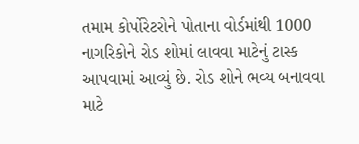તમામ કોર્પોરેટરોને પોતાના વોર્ડમાંથી 1000 નાગરિકોને રોડ શોમાં લાવવા માટેનું ટાસ્ક આપવામાં આવ્યું છે. રોડ શોને ભવ્ય બનાવવા માટે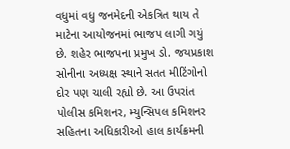વધુમાં વધુ જનમેદની એકત્રિત થાય તે માટેના આયોજનમાં ભાજપ લાગી ગયું છે. શહેર ભાજપના પ્રમુખ ડો. જયપ્રકાશ સોનીના અધ્યક્ષ સ્થાને સતત મીટિંગોનો દોર પણ ચાલી રહ્યો છે. આ ઉપરાંત પોલીસ કમિશનર, મ્યુન્સિપલ કમિશનર સહિતના અધિકારીઓ હાલ કાર્યક્રમની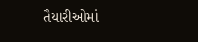તૈયારીઓમાં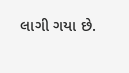લાગી ગયા છે.